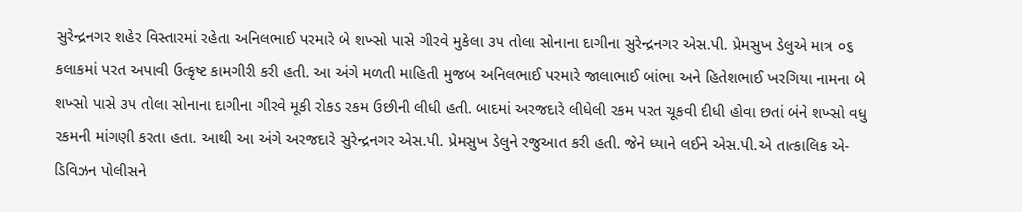સુરેન્દ્રનગર શહેર વિસ્તારમાં રહેતા અનિલભાઈ પરમારે બે શખ્સો પાસે ગીરવે મુકેલા ૩૫ તોલા સોનાના દાગીના સુરેન્દ્રનગર એસ.પી. પ્રેમસુખ ડેલુએ માત્ર ૦૬ કલાકમાં પરત અપાવી ઉત્કૃષ્ટ કામગીરી કરી હતી. આ અંગે મળતી માહિતી મુજબ અનિલભાઈ પરમારે જાલાભાઈ બાંભા અને હિતેશભાઈ ખરગિયા નામના બે શખ્સો પાસે ૩૫ તોલા સોનાના દાગીના ગીરવે મૂકી રોકડ રકમ ઉછીની લીધી હતી. બાદમાં અરજદારે લીધેલી રકમ પરત ચૂકવી દીધી હોવા છતાં બંને શખ્સો વધુ રકમની માંગણી કરતા હતા. આથી આ અંગે અરજદારે સુરેન્દ્રનગર એસ.પી. પ્રેમસુખ ડેલુને રજુઆત કરી હતી. જેને ધ્યાને લઈને એસ.પી.એ તાત્કાલિક એ-ડિવિઝન પોલીસને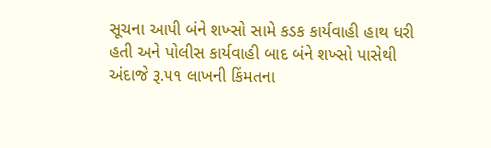સૂચના આપી બંને શખ્સો સામે કડક કાર્યવાહી હાથ ધરી હતી અને પોલીસ કાર્યવાહી બાદ બંને શખ્સો પાસેથી અંદાજે રૂ.૫૧ લાખની કિંમતના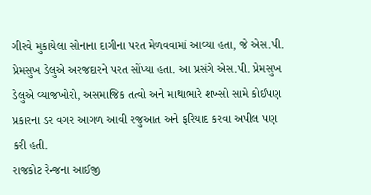ગીરવે મુકાયેલા સોનાના દાગીના પરત મેળવવામાં આવ્યા હતા, જે એસ.પી. પ્રેમસુખ ડેલુએ અરજદારને પરત સોંપ્યા હતા. આ પ્રસંગે એસ.પી. પ્રેમસુખ ડેલુએ વ્યાજખોરો, અસમાજિક તત્વો અને માથાભારે શખ્સો સામે કોઈપણ પ્રકારના ડર વગર આગળ આવી રજુઆત અને ફરિયાદ કરવા અપીલ પણ કરી હતી.
રાજકોટ રેન્જના આઈજી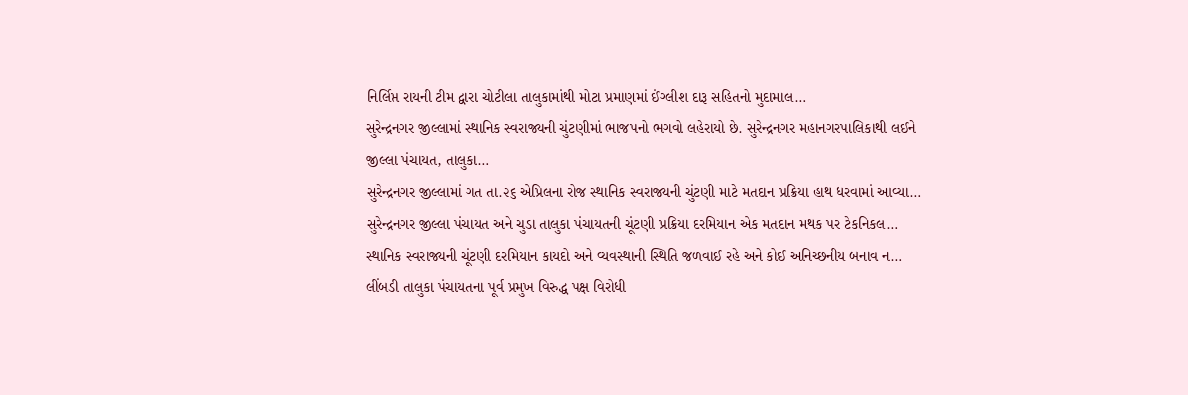નિર્લિપ્ત રાયની ટીમ દ્વારા ચોટીલા તાલુકામાંથી મોટા પ્રમાણમાં ઈંગ્લીશ દારૂ સહિતનો મુદામાલ…
સુરેન્દ્રનગર જીલ્લામાં સ્થાનિક સ્વરાજ્યની ચુંટણીમાં ભાજપનો ભગવો લહેરાયો છે. સુરેન્દ્રનગર મહાનગરપાલિકાથી લઈને જીલ્લા પંચાયત, તાલુકા…
સુરેન્દ્રનગર જીલ્લામાં ગત તા.૨૬ એપ્રિલના રોજ સ્થાનિક સ્વરાજ્યની ચુંટણી માટે મતદાન પ્રક્રિયા હાથ ધરવામાં આવ્યા…
સુરેન્દ્રનગર જીલ્લા પંચાયત અને ચુડા તાલુકા પંચાયતની ચૂંટણી પ્રક્રિયા દરમિયાન એક મતદાન મથક પર ટેકનિકલ…
સ્થાનિક સ્વરાજ્યની ચૂંટણી દરમિયાન કાયદો અને વ્યવસ્થાની સ્થિતિ જળવાઈ રહે અને કોઈ અનિચ્છનીય બનાવ ન…
લીંબડી તાલુકા પંચાયતના પૂર્વ પ્રમુખ વિરુદ્ધ પક્ષ વિરોધી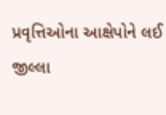પ્રવૃત્તિઓના આક્ષેપોને લઈ જીલ્લા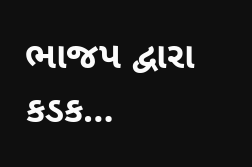ભાજપ દ્વારા કડક…